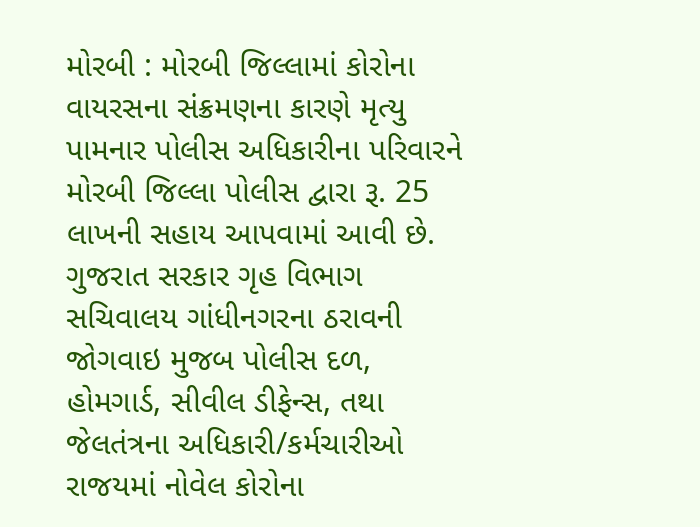મોરબી : મોરબી જિલ્લામાં કોરોના વાયરસના સંક્રમણના કારણે મૃત્યુ પામનાર પોલીસ અધિકારીના પરિવારને મોરબી જિલ્લા પોલીસ દ્વારા રૂ. 25 લાખની સહાય આપવામાં આવી છે. ગુજરાત સરકાર ગૃહ વિભાગ સચિવાલય ગાંધીનગરના ઠરાવની જોગવાઇ મુજબ પોલીસ દળ, હોમગાર્ડ, સીવીલ ડીફેન્સ, તથા જેલતંત્રના અધિકારી/કર્મચારીઓ રાજયમાં નોવેલ કોરોના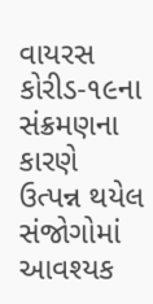વાયરસ કોરીડ-૧૯ના સંક્રમણના કારણે ઉત્પન્ન થયેલ સંજોગોમાં આવશ્યક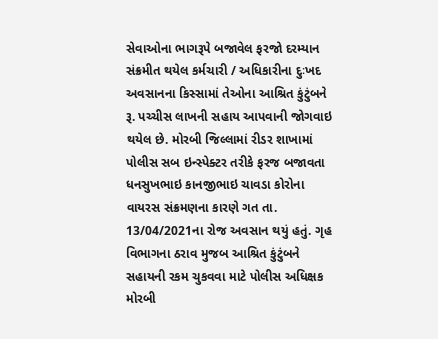સેવાઓના ભાગરૂપે બજાવેલ ફરજો દરમ્યાન સંક્રમીત થયેલ કર્મચારી / અધિકારીના દુઃખદ અવસાનના કિસ્સામાં તેઓના આશ્રિત કુંટુંબને રૂ. પચ્ચીસ લાખની સહાય આપવાની જોગવાઇ થયેલ છે. મોરબી જિલ્લામાં રીડર શાખામાં પોલીસ સબ ઇન્સ્પેક્ટર તરીકે ફરજ બજાવતા ધનસુખભાઇ કાનજીભાઇ ચાવડા કોરોના વાયરસ સંક્રમણના કારણે ગત તા. 13/04/2021ના રોજ અવસાન થયું હતું. ગૃહ વિભાગના ઠરાવ મુજબ આશ્રિત કુંટુંબને સહાયની રકમ ચુકવવા માટે પોલીસ અધિક્ષક મોરબી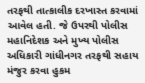તરફથી તાત્કાલીક દરખાસ્ત કરવામાં આવેલ હતી. જે ઉપરથી પોલીસ મહાનિદેશક અને મુખ્ય પોલીસ અધિકારી ગાંધીનગર તરફથી સહાય મંજુર કરવા હુકમ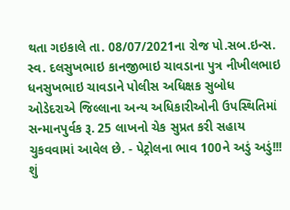થતા ગઇકાલે તા. 08/07/2021ના રોજ પો.સબ.ઇન્સ. સ્વ. દલસુખભાઇ કાનજીભાઇ ચાવડાના પુત્ર નીખીલભાઇ ધનસુખભાઇ ચાવડાને પોલીસ અધિક્ષક સુબોધ ઓડેદરાએ જિલ્લાના અન્ય અધિકારીઓની ઉપસ્થિતિમાં સન્માનપુર્વક રૂ. 25 લાખનો ચેક સુપ્રત કરી સહાય ચુકવવામાં આવેલ છે. - પેટ્રોલના ભાવ 100ને અડું અડું!!! શું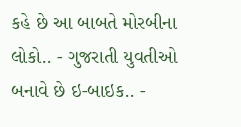કહે છે આ બાબતે મોરબીના લોકો.. - ગુજરાતી યુવતીઓ બનાવે છે ઇ-બાઇક.. -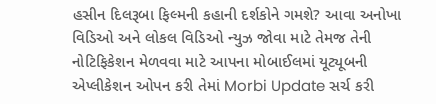હસીન દિલરૂબા ફિલ્મની કહાની દર્શકોને ગમશે? આવા અનોખા વિડિઓ અને લોકલ વિડિઓ ન્યુઝ જોવા માટે તેમજ તેની નોટિફિકેશન મેળવવા માટે આપના મોબાઈલમાં યૂટ્યૂબની એપ્લીકેશન ઓપન કરી તેમાં Morbi Update સર્ચ કરી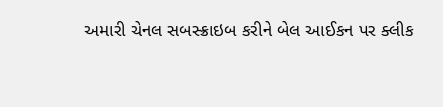અમારી ચેનલ સબસ્ક્રાઇબ કરીને બેલ આઈકન પર ક્લીક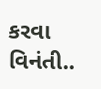કરવા વિનંતી..